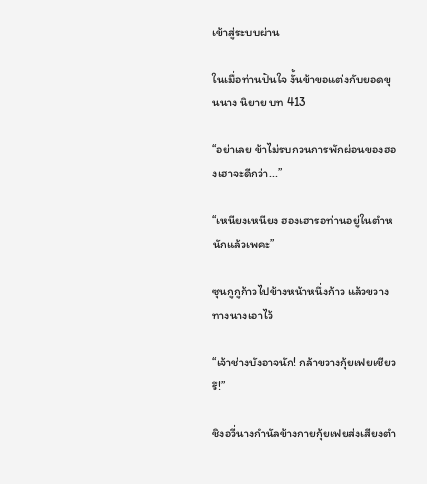เข้าสู่ระบบผ่าน

ในเมื่อท่านปันใจ งั้นข้าขอแต่งกับยอดขุนนาง นิยาย บท 413

“อย่าเลย ข้าไม่รบกวนการพักผ่อนของฮองเฮาจะดีกว่า...”

“เหนียงเหนียง ฮองเฮารอท่านอยู่ในตำหนักแล้วเพคะ”

ซุนกูกูก้าวไปข้างหน้าหนึ่งก้าว แล้วขวางทางนางเอาไว้

“เจ้าช่างบังอาจนัก! กล้าขวางกุ้ยเฟยเชียวรึ!”

ชิงอวี่นางกำนัลข้างกายกุ้ยเฟยส่งเสียงตำ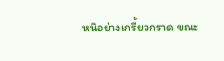หนิอย่างเกรี้ยวกราด ขณะ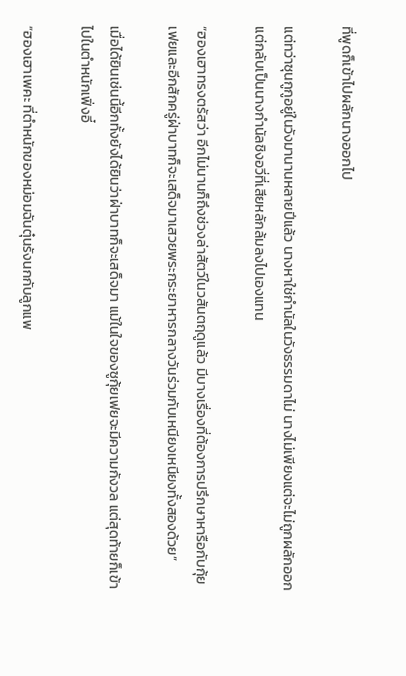ที่พูดก็เข้าไปผลักนางออกไป

แต่ทว่าซุนกูกูอยู่ในวังมานานหลายปีแล้ว นางหาใช่กำนัลในวังธรรมดาไม่ นางไม่เพียงแต่จะไม่ถูกผลักออกแต่กลับเป็นนางกำนัลชิงอวี่ที่เสียหลักล้มลงไปเองแทน

“ฮองเฮาทรงตรัสว่า อีกไม่นานก็ถึงช่วงล่าสัตว์ในวสันตฤดูแล้ว มีบางเรื่องที่ต้องการปรึกษาหารือกับกุ้ยเฟยและอีกสักครู่ฝ่าบาทก็จะเสด็จมาเสวยพระกระยาหารกลางวันร่วมกับเหนียงเหนียงทั้งสองด้วย”

เมื่อได้ยินเช่นนี้อีกทั้งยังได้ยินว่าฝ่าบาทก็จะเสด็จมา แม้ในใจของซูกุ้ยเฟยจะมีความกังวล แต่สุดท้ายก็เข้าไปในตำหนักเฟิ่งอี๋

“ฮองเฮาเพคะ ที่ตำหนักของหม่อมฉันตุ๋นรังนกกับลูกแพ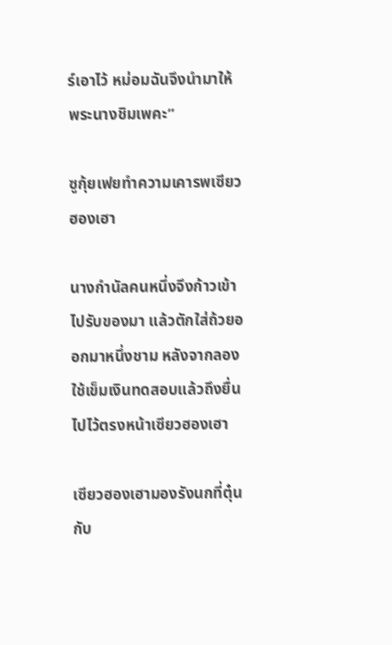ร์เอาไว้ หม่อมฉันจึงนำมาให้พระนางชิมเพคะ”

ซูกุ้ยเฟยทำความเคารพเซียวฮองเฮา

นางกำนัลคนหนึ่งจึงก้าวเข้าไปรับของมา แล้วตักใส่ถ้วยออกมาหนึ่งชาม หลังจากลองใช้เข็มเงินทดสอบแล้วถึงยื่นไปไว้ตรงหน้าเซียวฮองเฮา

เซียวฮองเฮามองรังนกที่ตุ๋นกับ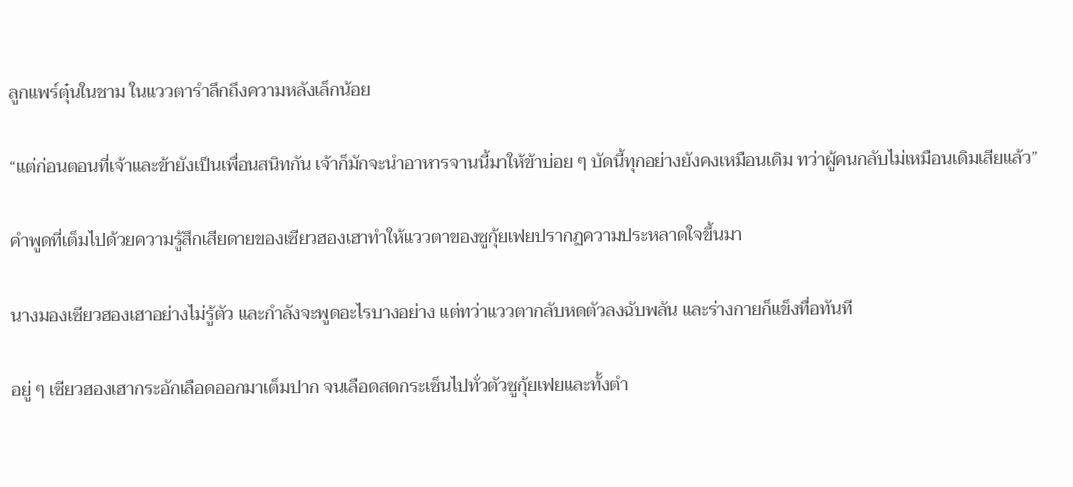ลูกแพร์ตุ๋นในชาม ในแววตารำลึกถึงความหลังเล็กน้อย

“แต่ก่อนตอนที่เจ้าและข้ายังเป็นเพื่อนสนิทกัน เจ้าก็มักจะนำอาหารจานนี้มาให้ข้าบ่อย ๆ บัดนี้ทุกอย่างยังคงเหมือนเดิม ทว่าผู้คนกลับไม่เหมือนเดิมเสียแล้ว”

คำพูดที่เต็มไปด้วยความรู้สึกเสียดายของเซียวฮองเฮาทำให้แววตาของซูกุ้ยเฟยปรากฏความประหลาดใจขึ้นมา

นางมองเซียวฮองเฮาอย่างไม่รู้ตัว และกำลังจะพูดอะไรบางอย่าง แต่ทว่าแววตากลับหดตัวลงฉับพลัน และร่างกายก็แข็งทื่อทันที

อยู่ ๆ เซียวฮองเฮากระอักเลือดออกมาเต็มปาก จนเลือดสดกระเซ็นไปทั่วตัวซูกุ้ยเฟยและทั้งตำ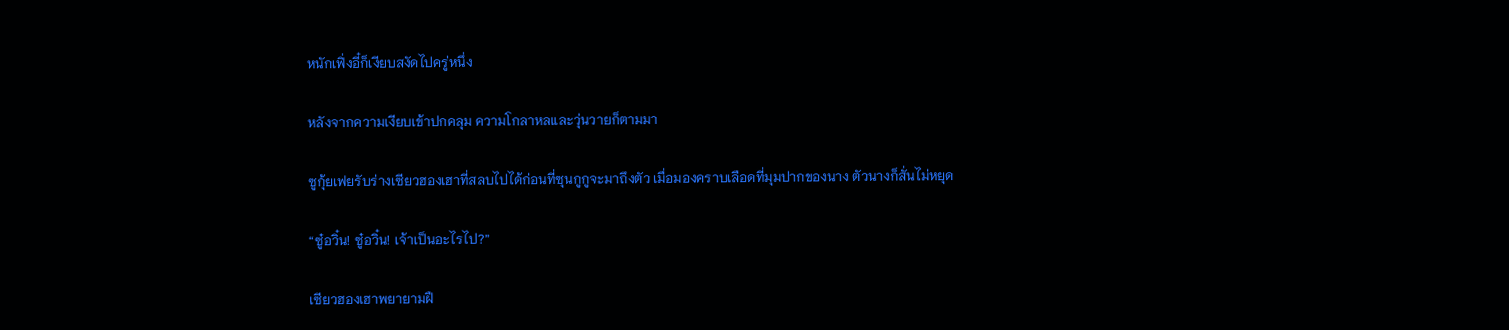หนักเฟิ่งอี๋ก็เงียบสงัดไปครู่หนึ่ง

หลังจากความเงียบเข้าปกคลุม ความโกลาหลและวุ่นวายก็ตามมา

ซูกุ้ยเฟยรับร่างเซียวฮองเฮาที่สลบไปได้ก่อนที่ซุนกูกูจะมาถึงตัว เมื่อมองคราบเลือดที่มุมปากของนาง ตัวนางก็สั่นไม่หยุด

“ซู๋อวิ๋น! ซู๋อวิ๋น! เจ้าเป็นอะไรไป?”

เซียวฮองเฮาพยายามฝื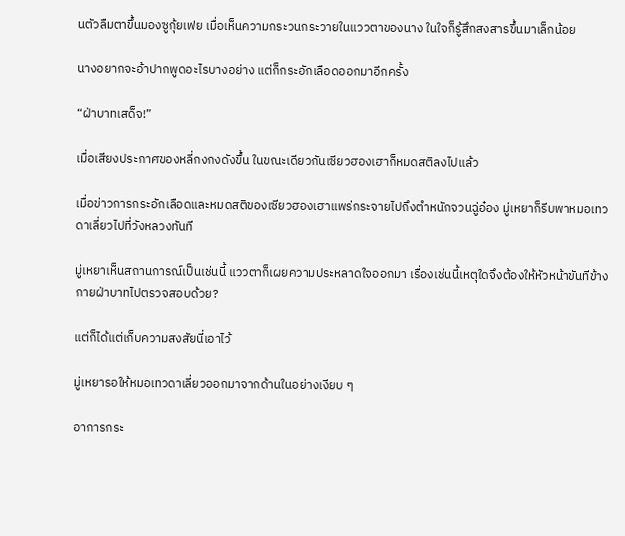นตัวลืมตาขึ้นมองซูกุ้ยเฟย เมื่อเห็นความกระวนกระวายในแววตาของนาง ในใจก็รู้สึกสงสารขึ้นมาเล็กน้อย

นางอยากจะอ้าปากพูดอะไรบางอย่าง แต่ก็กระอักเลือดออกมาอีกครั้ง

“ฝ่าบาทเสด็จ!”

เมื่อเสียงประกาศของหลี่กงกงดังขึ้น ในขณะเดียวกันเซียวฮองเฮาก็หมดสติลงไปแล้ว

เมื่อข่าวการกระอักเลือดและหมดสติของเซียวฮองเฮาแพร่กระจายไปถึงตำหนักจวนฉู่อ๋อง มู่เหยาก็รีบพาหมอเทวดาเลี่ยวไปที่วังหลวงทันที

มู่เหยาเห็นสถานการณ์เป็นเช่นนี้ แววตาก็เผยความประหลาดใจออกมา เรื่องเช่นนี้เหตุใดจึงต้องให้หัวหน้าขันทีข้างกายฝ่าบาทไปตรวจสอบด้วย?

แต่ก็ได้แต่เก็บความสงสัยนี่เอาไว้

มู่เหยารอให้หมอเทวดาเลี่ยวออกมาจากด้านในอย่างเงียบ ๆ

อาการกระ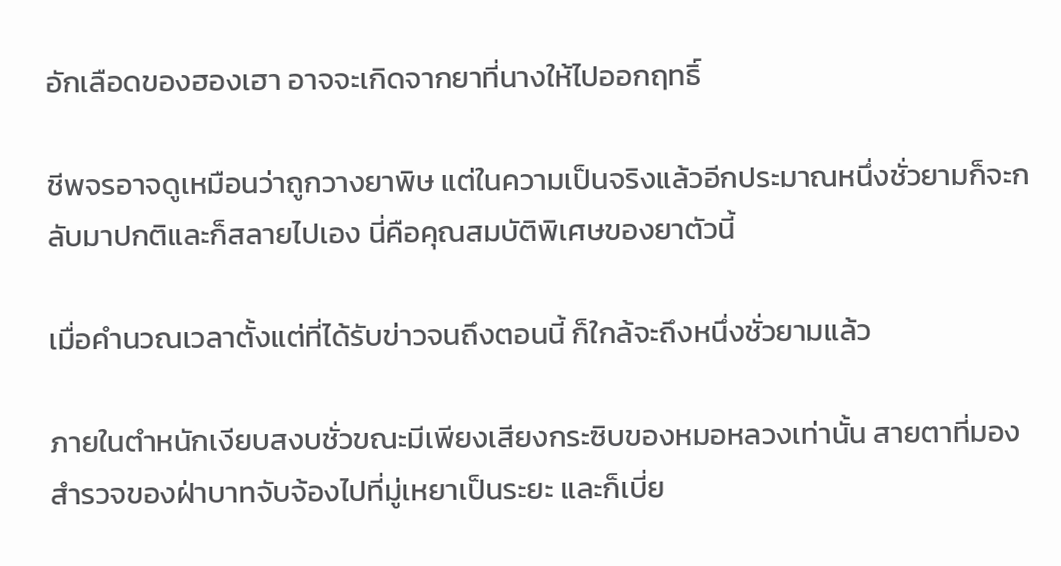อักเลือดของฮองเฮา อาจจะเกิดจากยาที่นางให้ไปออกฤทธิ์

ชีพจรอาจดูเหมือนว่าถูกวางยาพิษ แต่ในความเป็นจริงแล้วอีกประมาณหนึ่งชั่วยามก็จะกลับมาปกติและก็สลายไปเอง นี่คือคุณสมบัติพิเศษของยาตัวนี้

เมื่อคำนวณเวลาตั้งแต่ที่ได้รับข่าวจนถึงตอนนี้ ก็ใกล้จะถึงหนึ่งชั่วยามแล้ว

ภายในตำหนักเงียบสงบชั่วขณะมีเพียงเสียงกระซิบของหมอหลวงเท่านั้น สายตาที่มองสำรวจของฝ่าบาทจับจ้องไปที่มู่เหยาเป็นระยะ และก็เบี่ย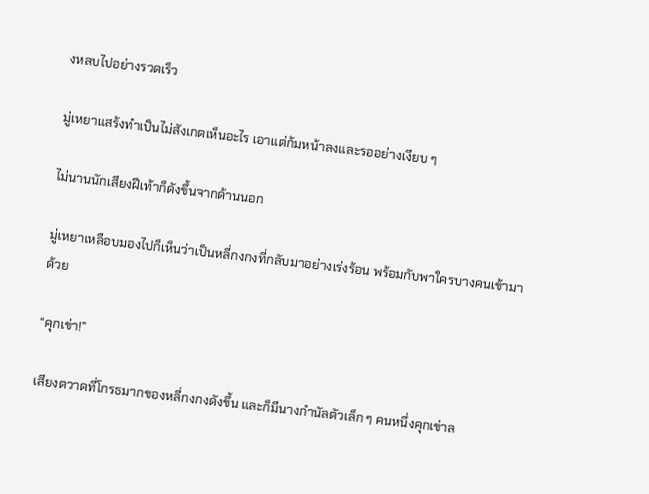งหลบไปอย่างรวดเร็ว

มู่เหยาแสร้งทำเป็นไม่สังเกตเห็นอะไร เอาแต่ก้มหน้าลงและรออย่างเงียบ ๆ

ไม่นานนักเสียงฝีเท้าก็ดังขึ้นจากด้านนอก

มู่เหยาเหลือบมองไปก็เห็นว่าเป็นหลี่กงกงที่กลับมาอย่างเร่งร้อน พร้อมกับพาใครบางคนเข้ามาด้วย

“คุกเข่า!”

เสียงตวาดที่โกรธมากของหลี่กงกงดังขึ้น และก็มีนางกำนัลตัวเล็ก ๆ คนหนึ่งคุกเข่าล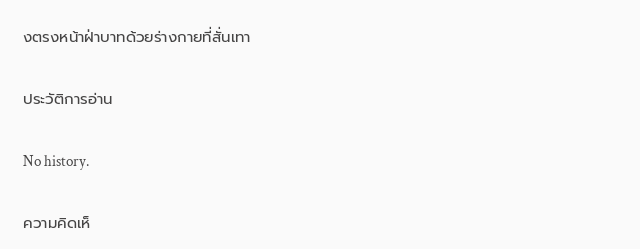งตรงหน้าฝ่าบาทด้วยร่างกายที่สั่นเทา

ประวัติการอ่าน

No history.

ความคิดเห็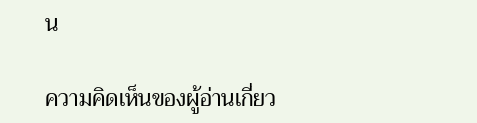น

ความคิดเห็นของผู้อ่านเกี่ยว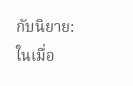กับนิยาย: ในเมื่อ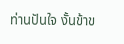ท่านปันใจ งั้นข้าข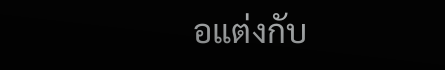อแต่งกับ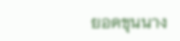ยอดขุนนาง